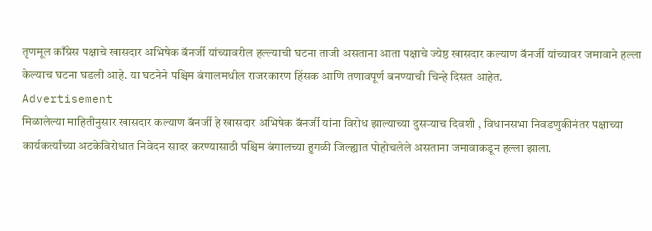तृणमूल काँग्रेस पक्षाचे खासदार अभिषेक बॅनर्जी यांच्यावरील हल्ल्याची घटना ताजी असताना आता पक्षाचे ज्येष्ठ खासदार कल्याण बॅनर्जी यांच्यावर जमावाने हल्ला केल्याच घटना घडली आहे. या घटनेने पश्चिम बंगालमधील राजरकारण हिंसक आणि तणावपूर्ण बनण्याची चिन्हे दिसत आहेत.
Advertisement
मिळालेल्या माहितीनुसार खासदार कल्याण बॅनर्जी हे खासदार अभिषेक बॅनर्जी यांना विरोध झाल्याच्या दुसऱ्याच दिवशी , विधानसभा निवडणुकीनंतर पक्षाच्या कार्यकर्त्यांच्या अटकेविरोधात निवेदन सादर करण्यासाठी पश्चिम बंगालच्या हुगळी जिल्ह्यात पोहोचलेले असताना जमावाकडून हल्ला झाला.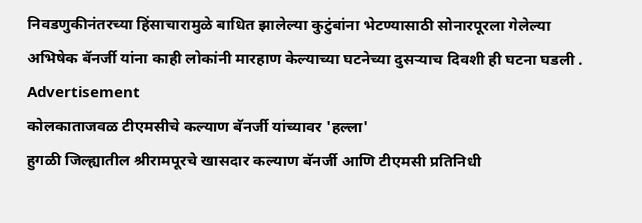निवडणुकीनंतरच्या हिंसाचारामुळे बाधित झालेल्या कुटुंबांना भेटण्यासाठी सोनारपूरला गेलेल्या अभिषेक बॅनर्जी यांना काही लोकांनी मारहाण केल्याच्या घटनेच्या दुसऱ्याच दिवशी ही घटना घडली .
Advertisement
कोलकाताजवळ टीएमसीचे कल्याण बॅनर्जी यांच्यावर 'हल्ला'
हुगळी जिल्ह्यातील श्रीरामपूरचे खासदार कल्याण बॅनर्जी आणि टीएमसी प्रतिनिधी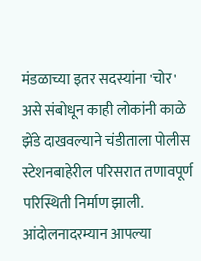मंडळाच्या इतर सदस्यांना 'चोर' असे संबोधून काही लोकांनी काळे झेंडे दाखवल्याने चंडीताला पोलीस स्टेशनबाहेरील परिसरात तणावपूर्ण परिस्थिती निर्माण झाली.
आंदोलनादरम्यान आपल्या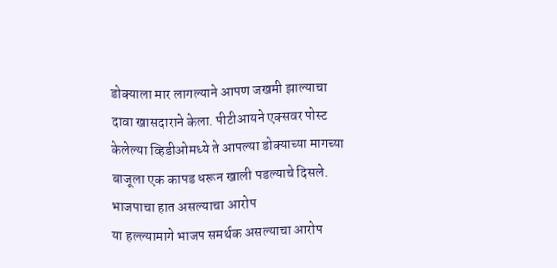डोक्याला मार लागल्याने आपण जखमी झाल्याचा दावा खासदाराने केला. पीटीआयने एक्सवर पोस्ट केलेल्या व्हिडीओमध्ये ते आपल्या डोक्याच्या मागच्या बाजूला एक कापड धरून खाली पडल्याचे दिसले.
भाजपाचा हात असल्याचा आरोप
या हल्ल्यामागे भाजप समर्थक असल्याचा आरोप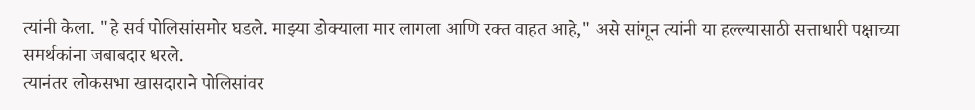त्यांनी केला. "हे सर्व पोलिसांसमोर घडले. माझ्या डोक्याला मार लागला आणि रक्त वाहत आहे," असे सांगून त्यांनी या हल्ल्यासाठी सत्ताधारी पक्षाच्या समर्थकांना जबाबदार धरले.
त्यानंतर लोकसभा खासदाराने पोलिसांवर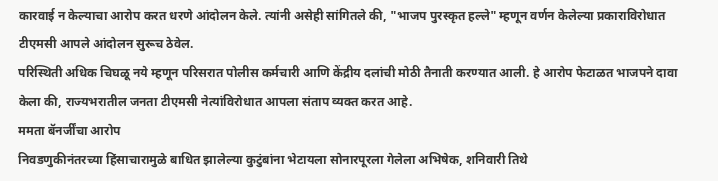कारवाई न केल्याचा आरोप करत धरणे आंदोलन केले. त्यांनी असेही सांगितले की, "भाजप पुरस्कृत हल्ले" म्हणून वर्णन केलेल्या प्रकाराविरोधात टीएमसी आपले आंदोलन सुरूच ठेवेल.
परिस्थिती अधिक चिघळू नये म्हणून परिसरात पोलीस कर्मचारी आणि केंद्रीय दलांची मोठी तैनाती करण्यात आली. हे आरोप फेटाळत भाजपने दावा केला की, राज्यभरातील जनता टीएमसी नेत्यांविरोधात आपला संताप व्यक्त करत आहे.
ममता बॅनर्जींचा आरोप
निवडणुकीनंतरच्या हिंसाचारामुळे बाधित झालेल्या कुटुंबांना भेटायला सोनारपूरला गेलेला अभिषेक, शनिवारी तिथे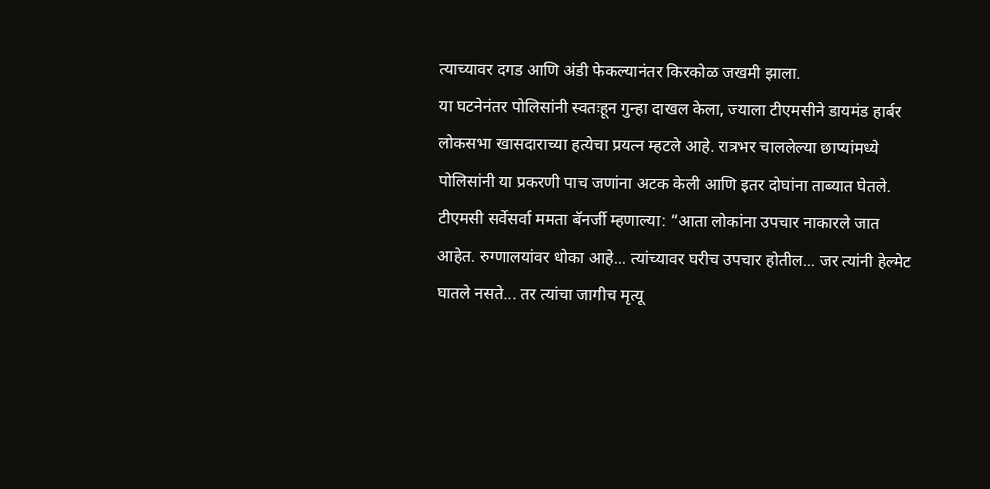त्याच्यावर दगड आणि अंडी फेकल्यानंतर किरकोळ जखमी झाला.
या घटनेनंतर पोलिसांनी स्वतःहून गुन्हा दाखल केला, ज्याला टीएमसीने डायमंड हार्बर लोकसभा खासदाराच्या हत्येचा प्रयत्न म्हटले आहे. रात्रभर चाललेल्या छाप्यांमध्ये पोलिसांनी या प्रकरणी पाच जणांना अटक केली आणि इतर दोघांना ताब्यात घेतले.
टीएमसी सर्वेसर्वा ममता बॅनर्जी म्हणाल्या: “आता लोकांना उपचार नाकारले जात आहेत. रुग्णालयांवर धोका आहे... त्यांच्यावर घरीच उपचार होतील... जर त्यांनी हेल्मेट घातले नसते... तर त्यांचा जागीच मृत्यू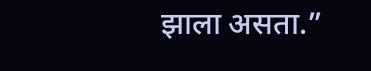झाला असता.”